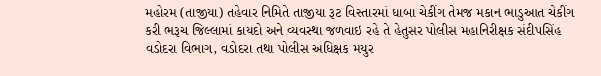મહોરમ (તાજીયા) તહેવાર નિમિતે તાજીયા રૂટ વિસ્તારમાં ધાબા ચેકીંગ તેમજ મકાન ભાડુઆત ચેકીંગ કરી ભરૂચ જિલ્લામાં કાયદો અને વ્યવસ્થા જળવાઇ રહે તે હેતુસર પોલીસ મહાનિરીક્ષક સંદીપસિંહ વડોદરા વિભાગ, વડોદરા તથા પોલીસ અધિક્ષક મયુર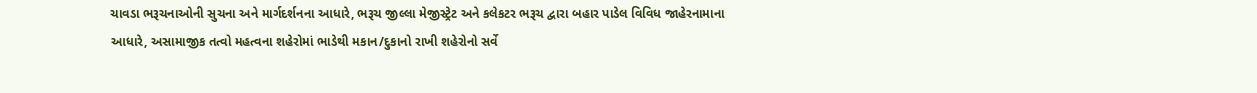ચાવડા ભરૂચનાઓની સુચના અને માર્ગદર્શનના આધારે, ભરૂચ જીલ્લા મેજીસ્ટ્રેટ અને કલેકટર ભરૂચ દ્વારા બહાર પાડેલ વિવિધ જાહેરનામાના આધારે, અસામાજીક તત્વો મહત્વના શહેરોમાં ભાડેથી મકાન/દુકાનો રાખી શહેરોનો સર્વે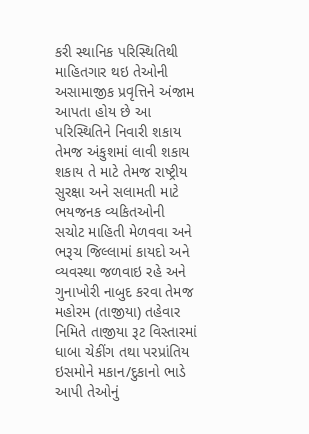કરી સ્થાનિક પરિસ્થિતિથી માહિતગાર થઇ તેઓની અસામાજીક પ્રવૃત્તિને અંજામ આપતા હોય છે આ પરિસ્થિતિને નિવારી શકાય તેમજ અંકુશમાં લાવી શકાય શકાય તે માટે તેમજ રાષ્ટ્રીય સુરક્ષા અને સલામતી માટે ભયજનક વ્યકિતઓની સચોટ માહિતી મેળવવા અને ભરૂચ જિલ્લામાં કાયદો અને વ્યવસ્થા જળવાઇ રહે અને ગુનાખોરી નાબુદ કરવા તેમજ મહોરમ (તાજીયા) તહેવાર નિમિતે તાજીયા રૂટ વિસ્તારમાં ધાબા ચેકીંગ તથા પરપ્રાંતિય ઇસમોને મકાન/દુકાનો ભાડે આપી તેઓનું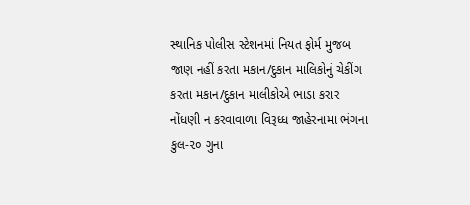સ્થાનિક પોલીસ સ્ટેશનમાં નિયત ફોર્મ મુજબ જાણ નહીં કરતા મકાન/દુકાન માલિકોનું ચેકીંગ કરતા મકાન/દુકાન માલીકોએ ભાડા કરાર નોંધણી ન કરવાવાળા વિરૂધ્ધ જાહેરનામા ભંગના કુલ-૨૦ ગુના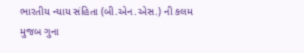ભારતીય ન્યાય સંહિતા (બી.એન.એસ.) ની કલમ મુજબ ગુના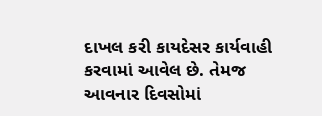દાખલ કરી કાયદેસર કાર્યવાહી કરવામાં આવેલ છે. તેમજ આવનાર દિવસોમાં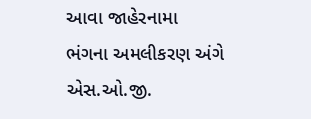આવા જાહેરનામા ભંગના અમલીકરણ અંગે એસ.ઓ.જી.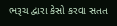ભરૂચ દ્વારા કેસો કરવા સતત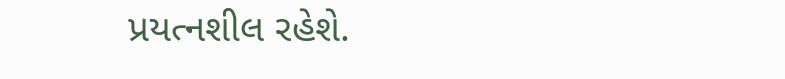પ્રયત્નશીલ રહેશે.